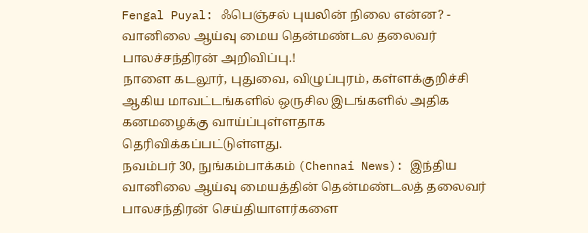Fengal Puyal: ஃபெஞ்சல் புயலின் நிலை என்ன? - வானிலை ஆய்வு மைய தென்மண்டல தலைவர் பாலச்சந்திரன் அறிவிப்பு.!
நாளை கடலூர், புதுவை, விழுப்புரம், கள்ளக்குறிச்சி ஆகிய மாவட்டங்களில் ஒருசில இடங்களில் அதிக கனமழைக்கு வாய்ப்புள்ளதாக தெரிவிக்கப்பட்டுள்ளது.
நவம்பர் 30, நுங்கம்பாக்கம் (Chennai News): இந்திய வானிலை ஆய்வு மையத்தின் தென்மண்டலத் தலைவர் பாலசந்திரன் செய்தியாளர்களை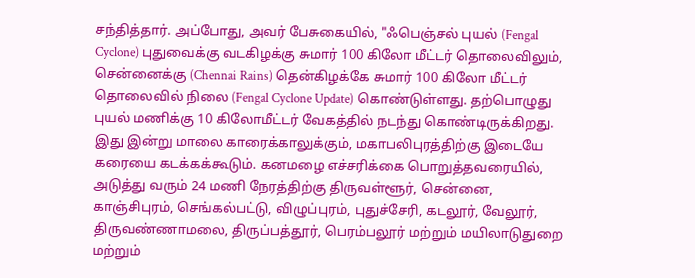சந்தித்தார். அப்போது, அவர் பேசுகையில், "ஃபெஞ்சல் புயல் (Fengal Cyclone) புதுவைக்கு வடகிழக்கு சுமார் 100 கிலோ மீட்டர் தொலைவிலும், சென்னைக்கு (Chennai Rains) தென்கிழக்கே சுமார் 100 கிலோ மீட்டர் தொலைவில் நிலை (Fengal Cyclone Update) கொண்டுள்ளது. தற்பொழுது புயல் மணிக்கு 10 கிலோமீட்டர் வேகத்தில் நடந்து கொண்டிருக்கிறது. இது இன்று மாலை காரைக்காலுக்கும், மகாபலிபுரத்திற்கு இடையே கரையை கடக்கக்கூடும். கனமழை எச்சரிக்கை பொறுத்தவரையில், அடுத்து வரும் 24 மணி நேரத்திற்கு திருவள்ளூர், சென்னை, காஞ்சிபுரம், செங்கல்பட்டு, விழுப்புரம், புதுச்சேரி, கடலூர், வேலூர், திருவண்ணாமலை, திருப்பத்தூர், பெரம்பலூர் மற்றும் மயிலாடுதுறை மற்றும்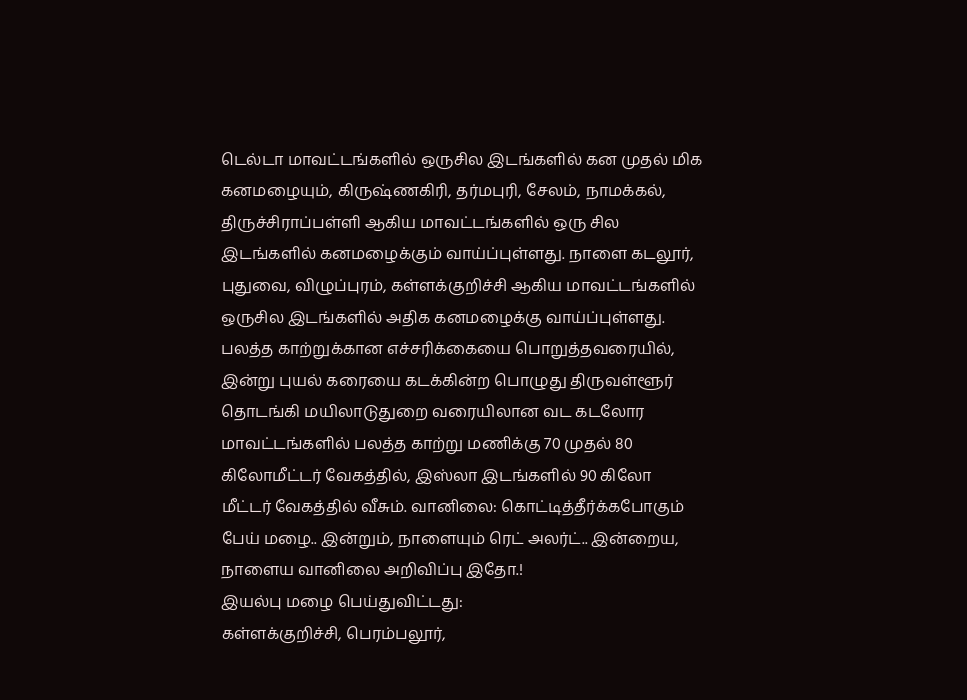டெல்டா மாவட்டங்களில் ஒருசில இடங்களில் கன முதல் மிக கனமழையும், கிருஷ்ணகிரி, தர்மபுரி, சேலம், நாமக்கல், திருச்சிராப்பள்ளி ஆகிய மாவட்டங்களில் ஒரு சில இடங்களில் கனமழைக்கும் வாய்ப்புள்ளது. நாளை கடலூர், புதுவை, விழுப்புரம், கள்ளக்குறிச்சி ஆகிய மாவட்டங்களில் ஒருசில இடங்களில் அதிக கனமழைக்கு வாய்ப்புள்ளது. பலத்த காற்றுக்கான எச்சரிக்கையை பொறுத்தவரையில், இன்று புயல் கரையை கடக்கின்ற பொழுது திருவள்ளூர் தொடங்கி மயிலாடுதுறை வரையிலான வட கடலோர மாவட்டங்களில் பலத்த காற்று மணிக்கு 70 முதல் 80 கிலோமீட்டர் வேகத்தில், இஸ்லா இடங்களில் 90 கிலோ மீட்டர் வேகத்தில் வீசும். வானிலை: கொட்டித்தீர்க்கபோகும் பேய் மழை.. இன்றும், நாளையும் ரெட் அலர்ட்.. இன்றைய, நாளைய வானிலை அறிவிப்பு இதோ.!
இயல்பு மழை பெய்துவிட்டது:
கள்ளக்குறிச்சி, பெரம்பலூர்,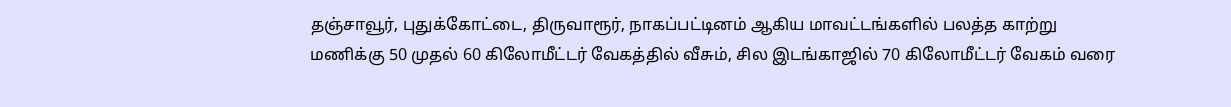தஞ்சாவூர், புதுக்கோட்டை, திருவாரூர், நாகப்பட்டினம் ஆகிய மாவட்டங்களில் பலத்த காற்று மணிக்கு 50 முதல் 60 கிலோமீட்டர் வேகத்தில் வீசும், சில இடங்காஜில் 70 கிலோமீட்டர் வேகம் வரை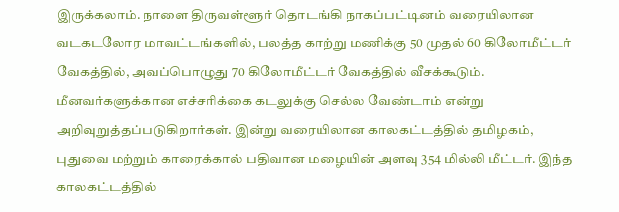இருக்கலாம். நாளை திருவள்ளூர் தொடங்கி நாகப்பட்டினம் வரையிலான வடகடலோர மாவட்டங்களில், பலத்த காற்று மணிக்கு 50 முதல் 60 கிலோமீட்டர் வேகத்தில், அவப்பொழுது 70 கிலோமீட்டர் வேகத்தில் வீசக்கூடும். மீனவர்களுக்கான எச்சரிக்கை கடலுக்கு செல்ல வேண்டாம் என்று அறிவுறுத்தப்படுகிறார்கள். இன்று வரையிலான காலகட்டத்தில் தமிழகம், புதுவை மற்றும் காரைக்கால் பதிவான மழையின் அளவு 354 மில்லி மீட்டர். இந்த காலகட்டத்தில்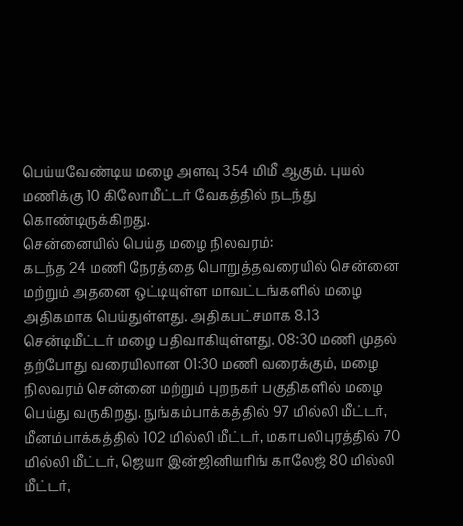பெய்யவேண்டிய மழை அளவு 354 மிமீ ஆகும். புயல் மணிக்கு 10 கிலோமீட்டர் வேகத்தில் நடந்து கொண்டிருக்கிறது.
சென்னையில் பெய்த மழை நிலவரம்:
கடந்த 24 மணி நேரத்தை பொறுத்தவரையில் சென்னை மற்றும் அதனை ஒட்டியுள்ள மாவட்டங்களில் மழை அதிகமாக பெய்துள்ளது. அதிகபட்சமாக 8.13 சென்டிமீட்டர் மழை பதிவாகியுள்ளது. 08:30 மணி முதல் தற்போது வரையிலான 01:30 மணி வரைக்கும், மழை நிலவரம் சென்னை மற்றும் புறநகர் பகுதிகளில் மழை பெய்து வருகிறது. நுங்கம்பாக்கத்தில் 97 மில்லி மீட்டர், மீனம்பாக்கத்தில் 102 மில்லி மீட்டர், மகாபலிபுரத்தில் 70 மில்லி மீட்டர், ஜெயா இன்ஜினியரிங் காலேஜ் 80 மில்லி மீட்டர்,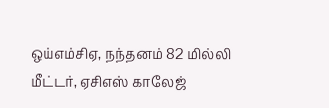ஒய்எம்சிஏ, நந்தனம் 82 மில்லி மீட்டர், ஏசிஎஸ் காலேஜ்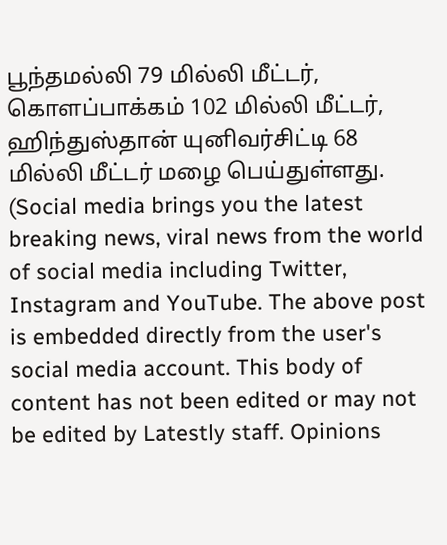பூந்தமல்லி 79 மில்லி மீட்டர், கொளப்பாக்கம் 102 மில்லி மீட்டர், ஹிந்துஸ்தான் யுனிவர்சிட்டி 68 மில்லி மீட்டர் மழை பெய்துள்ளது.
(Social media brings you the latest breaking news, viral news from the world of social media including Twitter, Instagram and YouTube. The above post is embedded directly from the user's social media account. This body of content has not been edited or may not be edited by Latestly staff. Opinions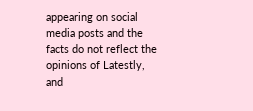appearing on social media posts and the facts do not reflect the opinions of Latestly, and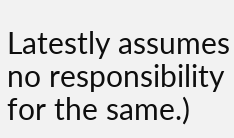Latestly assumes no responsibility for the same.)